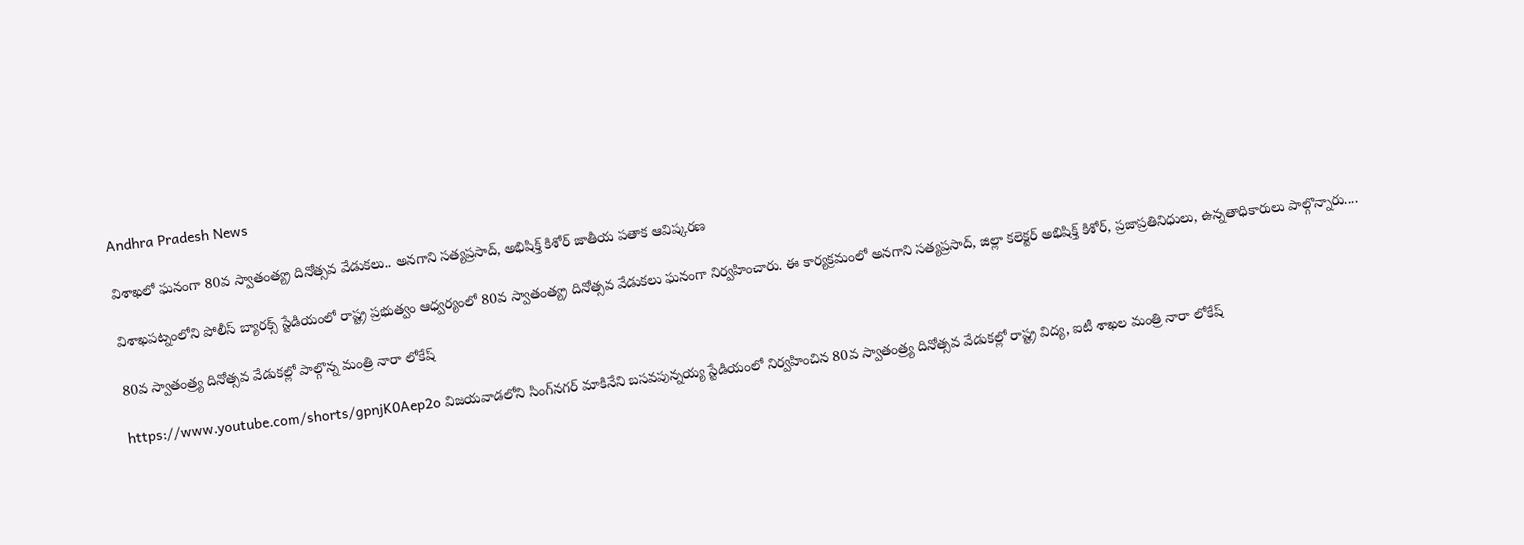Andhra Pradesh News

విశాఖలో ఘనంగా 80వ స్వాతంత్య్ర దినోత్సవ వేడుకలు.. అనగాని సత్యప్రసాద్, అభిషిక్త్ కిశోర్ జాతీయ పతాక ఆవిష్కరణ

విశాఖపట్నంలోని పోలీస్ బ్యారక్స్ స్టేడియంలో రాష్ట్ర ప్రభుత్వం ఆధ్వర్యంలో 80వ స్వాతంత్య్ర దినోత్సవ వేడుకలు ఘనంగా నిర్వహించారు. ఈ కార్యక్రమంలో అనగాని సత్యప్రసాద్, జిల్లా కలెక్టర్ అభిషిక్త్ కిశోర్, ప్రజాప్రతినిధులు, ఉన్నతాధికారులు పాల్గొన్నారు....

80వ స్వాతంత్ర్య దినోత్సవ వేడుకల్లో పాల్గొన్న మంత్రి నారా లోకేష్

https://www.youtube.com/shorts/gpnjK0Aep2o విజయవాడలోని సింగ్‌నగర్ మాకినేని బసవపున్నయ్య స్టేడియంలో నిర్వహించిన 80వ స్వాతంత్ర్య దినోత్సవ వేడుకల్లో రాష్ట్ర విద్య, ఐటీ శాఖల మంత్రి నారా లోకేష్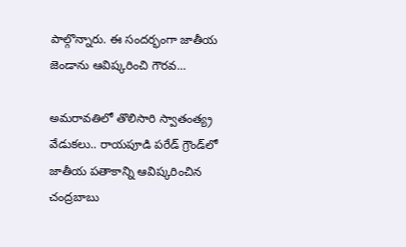పాల్గొన్నారు. ఈ సందర్భంగా జాతీయ జెండాను ఆవిష్కరించి గౌరవ...

అమరావతిలో తొలిసారి స్వాతంత్య్ర వేడుకలు.. రాయపూడి పరేడ్‌ గ్రౌండ్‌లో జాతీయ పతాకాన్ని ఆవిష్కరించిన చంద్రబాబు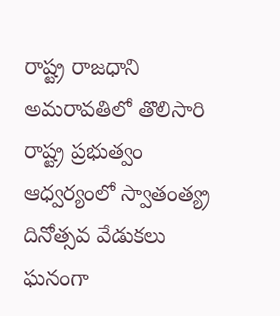రాష్ట్ర రాజధాని అమరావతిలో తొలిసారి రాష్ట్ర ప్రభుత్వం ఆధ్వర్యంలో స్వాతంత్య్ర దినోత్సవ వేడుకలు ఘనంగా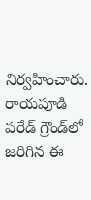నిర్వహించారు. రాయపూడి పరేడ్‌ గ్రౌండ్‌లో జరిగిన ఈ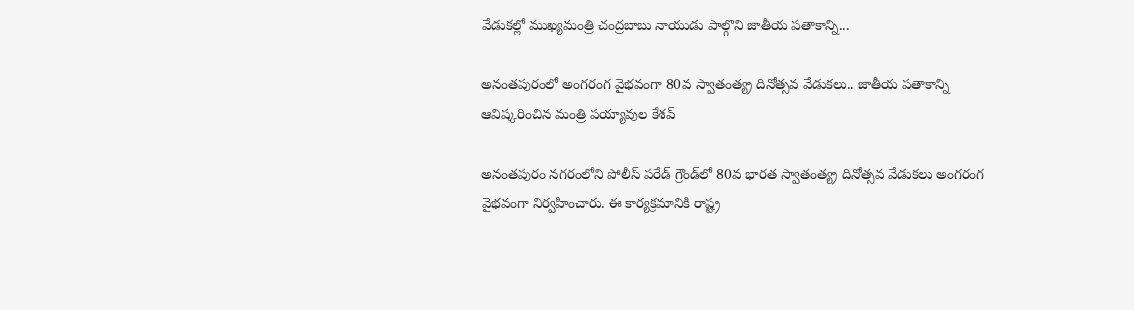వేడుకల్లో ముఖ్యమంత్రి చంద్రబాబు నాయుడు పాల్గొని జాతీయ పతాకాన్ని...

అనంతపురంలో అంగరంగ వైభవంగా 80వ స్వాతంత్య్ర దినోత్సవ వేడుకలు.. జాతీయ పతాకాన్ని ఆవిష్కరించిన మంత్రి పయ్యావుల కేశవ్

అనంతపురం నగరంలోని పోలీస్ పరేడ్ గ్రౌండ్‌లో 80వ భారత స్వాతంత్య్ర దినోత్సవ వేడుకలు అంగరంగ వైభవంగా నిర్వహించారు. ఈ కార్యక్రమానికి రాష్ట్ర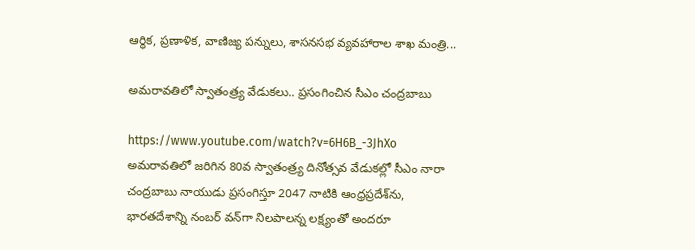ఆర్థిక, ప్రణాళిక, వాణిజ్య పన్నులు, శాసనసభ వ్యవహారాల శాఖ మంత్రి...

అమరావతిలో స్వాతంత్ర్య వేడుకలు.. ప్రసంగించిన సీఎం చంద్రబాబు

https://www.youtube.com/watch?v=6H6B_-3JhXo అమరావతిలో జరిగిన 80వ స్వాతంత్ర్య దినోత్సవ వేడుకల్లో సీఎం నారా చంద్రబాబు నాయుడు ప్రసంగిస్తూ 2047 నాటికి ఆంధ్రప్రదేశ్‌ను, భారతదేశాన్ని నంబర్‌ వన్‌గా నిలపాలన్న లక్ష్యంతో అందరూ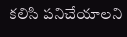కలిసి పనిచేయాలని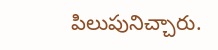పిలుపునిచ్చారు.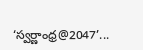‘స్వర్ణాంధ్ర@2047’...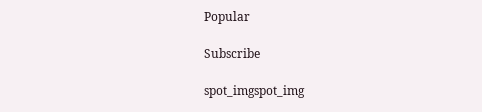Popular

Subscribe

spot_imgspot_img